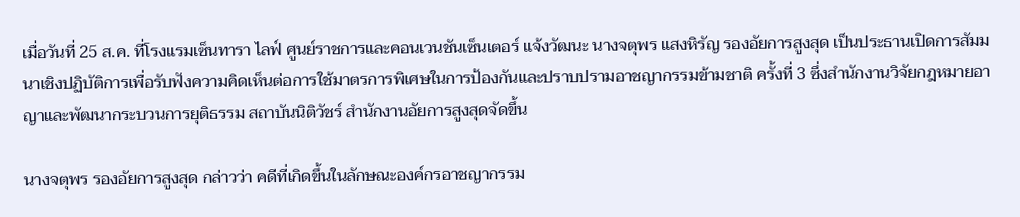เมื่อวันที่ 25 ส.ค. ที่โรงแรมเซ็นทารา ไลฟ์ ศูนย์ราชการและคอนเวนชันเซ็นเตอร์ แจ้งวัฒนะ นางจตุพร แสงหิรัญ รองอัยการสูงสุด เป็นประธานเปิดการสัมมนาเชิงปฏิบัติการเพื่อรับฟังความคิดเห็นต่อการใช้มาตรการพิเศษในการป้องกันและปราบปรามอาชญากรรมข้ามชาติ ครั้งที่ 3 ซึ่งสำนักงานวิจัยกฎหมายอาญาและพัฒนากระบวนการยุติธรรม สถาบันนิติวัชร์ สำนักงานอัยการสูงสุดจัดขึ้น

นางจตุพร รองอัยการสูงสุด กล่าวว่า คดีที่เกิดขึ้นในลักษณะองค์กรอาชญากรรม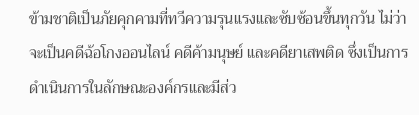ข้ามชาติเป็นภัยคุกคามที่ทวีความรุนแรงและซับซ้อนขึ้นทุกวัน ไม่ว่าจะเป็นคดีฉ้อโกงออนไลน์ คดีค้ามนุษย์ และคดียาเสพติด ซึ่งเป็นการดำเนินการในลักษณะองค์กรและมีส่ว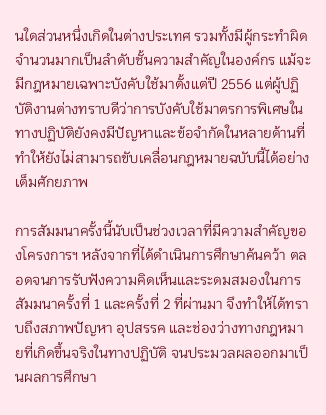นใดส่วนหนึ่งเกิดในต่างประเทศ รวมทั้งมีผู้กระทำผิดจำนวนมากเป็นลำดับชั้นความสำคัญในองค์กร แม้จะมีกฎหมายเฉพาะบังคับใช้มาตั้งแต่ปี 2556 แต่ผู้ปฏิบัติงานต่างทราบดีว่าการบังคับใช้มาตรการพิเศษในทางปฏิบัติยังคงมีปัญหาและข้อจำกัดในหลายด้านที่ทำให้ยังไม่สามารถขับเคลื่อนกฎหมายฉบับนี้ได้อย่างเต็มศักยภาพ

การสัมมนาครั้งนี้นับเป็นช่วงเวลาที่มีความสำคัญของโครงการฯ หลังจากที่ได้ดำเนินการศึกษาค้นคว้า ตลอดจนการรับฟังความคิดเห็นและระดมสมองในการสัมมนาครั้งที่ 1 และครั้งที่ 2 ที่ผ่านมา จึงทำให้ได้ทราบถึงสภาพปัญหา อุปสรรค และช่องว่างทางกฎหมายที่เกิดขึ้นจริงในทางปฏิบัติ จนประมวลผลออกมาเป็นผลการศึกษา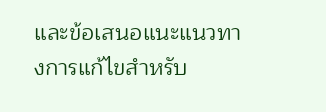และข้อเสนอแนะแนวทางการแก้ไขสำหรับ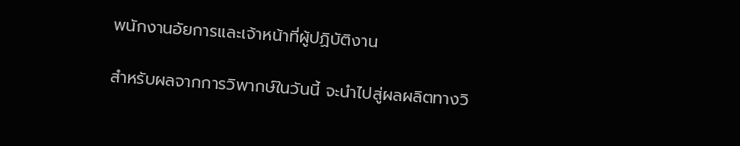พนักงานอัยการและเจ้าหน้าที่ผู้ปฏิบัติงาน

สำหรับผลจากการวิพากษ์ในวันนี้ จะนำไปสู่ผลผลิตทางวิ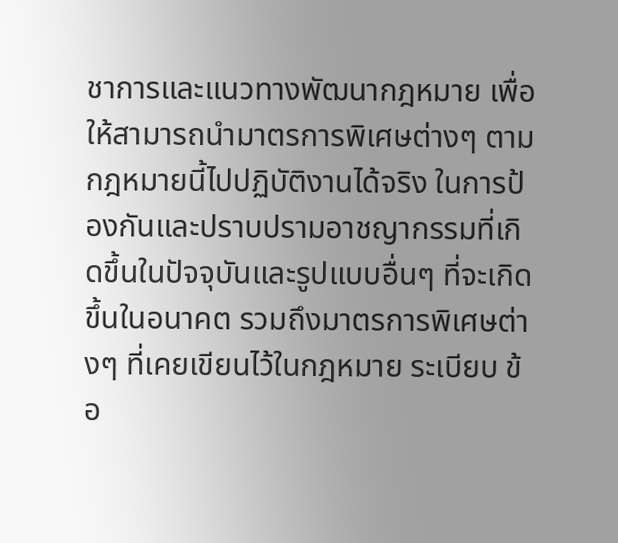ชาการและแนวทางพัฒนากฎหมาย เพื่อให้สามารถนำมาตรการพิเศษต่างๆ ตามกฎหมายนี้ไปปฏิบัติงานได้จริง ในการป้องกันและปราบปรามอาชญากรรมที่เกิดขึ้นในปัจจุบันและรูปแบบอื่นๆ ที่จะเกิดขึ้นในอนาคต รวมถึงมาตรการพิเศษต่างๆ ที่เคยเขียนไว้ในกฎหมาย ระเบียบ ข้อ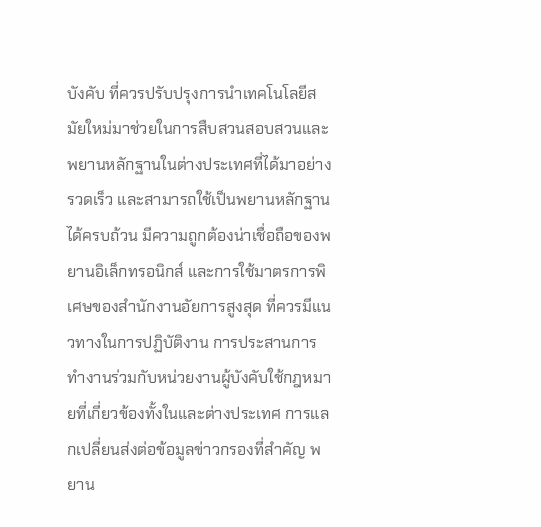บังคับ ที่ควรปรับปรุงการนำเทคโนโลยีสมัยใหม่มาช่วยในการสืบสวนสอบสวนและพยานหลักฐานในต่างประเทศที่ได้มาอย่างรวดเร็ว และสามารถใช้เป็นพยานหลักฐานได้ครบถ้วน มีความถูกต้องน่าเชื่อถือของพยานอิเล็กทรอนิกส์ และการใช้มาตรการพิเศษของสำนักงานอัยการสูงสุด ที่ควรมีแนวทางในการปฏิบัติงาน การประสานการทำงานร่วมกับหน่วยงานผู้บังคับใช้กฎหมายที่เกี่ยวข้องทั้งในและต่างประเทศ การแลกเปลี่ยนส่งต่อข้อมูลข่าวกรองที่สำคัญ พยาน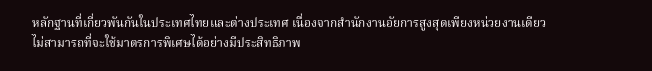หลักฐานที่เกี่ยวพันกันในประเทศไทยและต่างประเทศ เนื่องจากสำนักงานอัยการสูงสุดเพียงหน่วยงานเดียวไม่สามารถที่จะใช้มาตรการพิเศษได้อย่างมีประสิทธิภาพ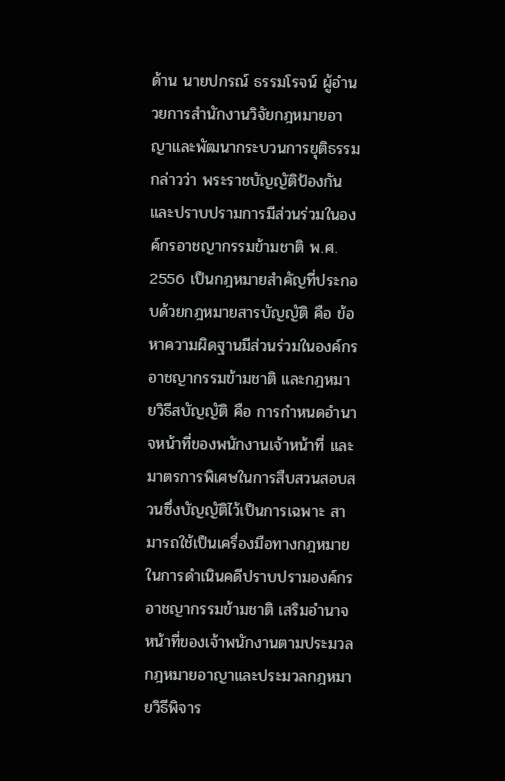ด้าน นายปกรณ์ ธรรมโรจน์ ผู้อำนวยการสำนักงานวิจัยกฎหมายอาญาและพัฒนากระบวนการยุติธรรม กล่าวว่า พระราชบัญญัติป้องกันและปราบปรามการมีส่วนร่วมในองค์กรอาชญากรรมข้ามชาติ พ.ศ. 2556 เป็นกฎหมายสำคัญที่ประกอบด้วยกฎหมายสารบัญญัติ คือ ข้อหาความผิดฐานมีส่วนร่วมในองค์กรอาชญากรรมข้ามชาติ และกฎหมายวิธีสบัญญัติ คือ การกำหนดอำนาจหน้าที่ของพนักงานเจ้าหน้าที่ และมาตรการพิเศษในการสืบสวนสอบสวนซึ่งบัญญัติไว้เป็นการเฉพาะ สามารถใช้เป็นเครื่องมือทางกฎหมายในการดำเนินคดีปราบปรามองค์กรอาชญากรรมข้ามชาติ เสริมอำนาจหน้าที่ของเจ้าพนักงานตามประมวลกฎหมายอาญาและประมวลกฎหมายวิธีพิจาร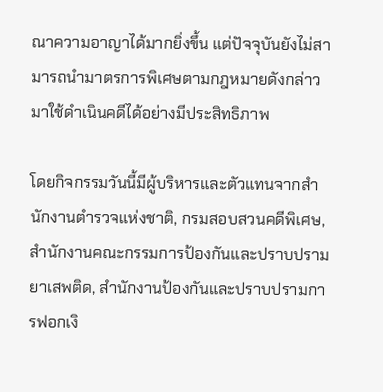ณาความอาญาได้มากยิ่งขึ้น แต่ปัจจุบันยังไม่สามารถนำมาตรการพิเศษตามกฎหมายดังกล่าวมาใช้ดำเนินคดีได้อย่างมีประสิทธิภาพ

โดยกิจกรรมวันนี้มีผู้บริหารและตัวแทนจากสำนักงานตำรวจแห่งชาติ, กรมสอบสวนคดีพิเศษ, สำนักงานคณะกรรมการป้องกันและปราบปรามยาเสพติด, สำนักงานป้องกันและปราบปรามการฟอกเงิ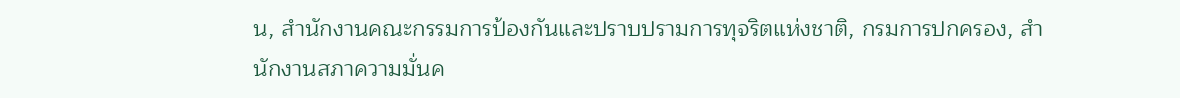น, สำนักงานคณะกรรมการป้องกันและปราบปรามการทุจริตแห่งชาติ, กรมการปกครอง, สำนักงานสภาความมั่นค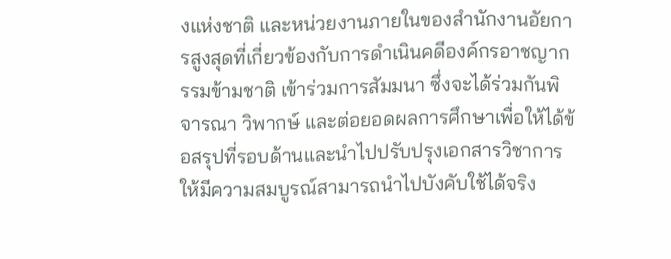งแห่งชาติ และหน่วยงานภายในของสำนักงานอัยการสูงสุดที่เกี่ยวข้องกับการดำเนินคดีองค์กรอาชญากรรมข้ามชาติ เข้าร่วมการสัมมนา ซึ่งจะได้ร่วมกันพิจารณา วิพากษ์ และต่อยอดผลการศึกษาเพื่อให้ได้ข้อสรุปที่รอบด้านและนำไปปรับปรุงเอกสารวิชาการให้มีความสมบูรณ์สามารถนำไปบังคับใช้ได้จริง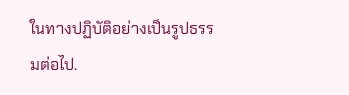ในทางปฏิบัติอย่างเป็นรูปธรรมต่อไป.